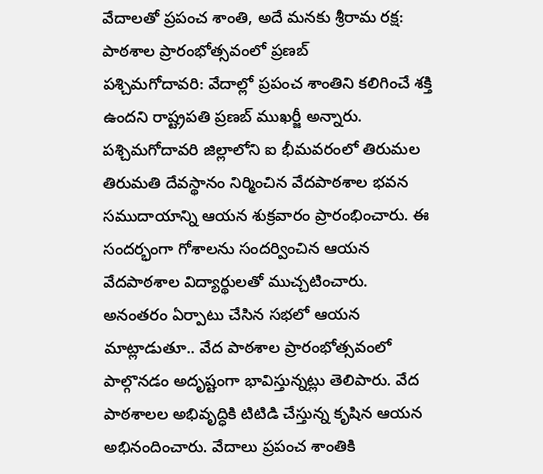వేదాలతో ప్రపంచ శాంతి, అదే మనకు శ్రీరామ రక్ష: పాఠశాల ప్రారంభోత్సవంలో ప్రణబ్
పశ్చిమగోదావరి: వేదాల్లో ప్రపంచ శాంతిని కలిగించే శక్తి ఉందని రాష్ట్రపతి ప్రణబ్ ముఖర్జీ అన్నారు. పశ్చిమగోదావరి జిల్లాలోని ఐ భీమవరంలో తిరుమల తిరుమతి దేవస్థానం నిర్మించిన వేదపాఠశాల భవన సముదాయాన్ని ఆయన శుక్రవారం ప్రారంభించారు. ఈ సందర్భంగా గోశాలను సందర్వించిన ఆయన వేదపాఠశాల విద్యార్థులతో ముచ్చటించారు.
అనంతరం ఏర్పాటు చేసిన సభలో ఆయన మాట్లాడుతూ.. వేద పాఠశాల ప్రారంభోత్సవంలో పాల్గొనడం అదృష్టంగా భావిస్తున్నట్లు తెలిపారు. వేద పాఠశాలల అభివృద్ధికి టిటిడి చేస్తున్న కృషిన ఆయన అభినందించారు. వేదాలు ప్రపంచ శాంతికి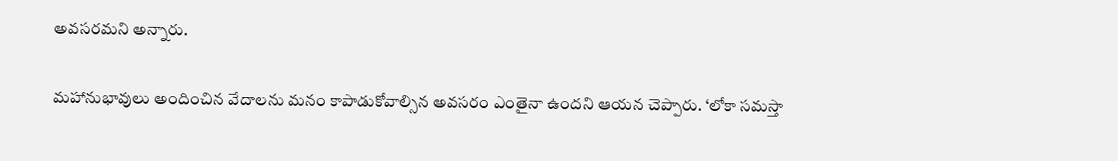అవసరమని అన్నారు.

మహానుభావులు అందించిన వేదాలను మనం కాపాడుకోవాల్సిన అవసరం ఎంతైనా ఉందని ఆయన చెప్పారు. ‘లోకా సమస్తా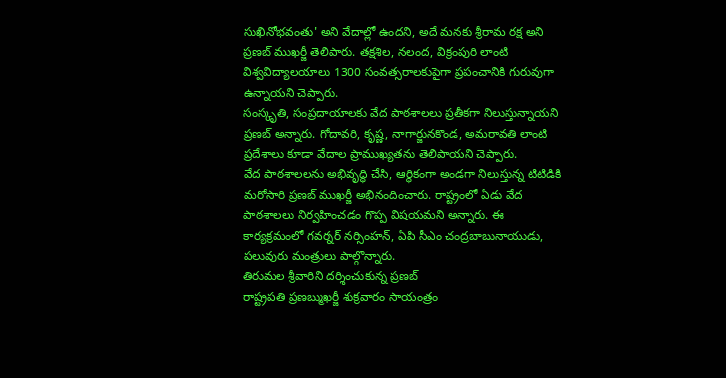సుఖినోభవంతు' అని వేదాల్లో ఉందని, అదే మనకు శ్రీరామ రక్ష అని ప్రణబ్ ముఖర్జీ తెలిపారు. తక్షశిల, నలంద, విక్రంపురి లాంటి విశ్వవిద్యాలయాలు 1300 సంవత్సరాలకుపైగా ప్రపంచానికి గురువుగా ఉన్నాయని చెప్పారు.
సంస్కృతి, సంప్రదాయాలకు వేద పాఠశాలలు ప్రతీకగా నిలుస్తున్నాయని ప్రణబ్ అన్నారు. గోదావరి, కృష్ణ, నాగార్జునకొండ, అమరావతి లాంటి ప్రదేశాలు కూడా వేదాల ప్రాముఖ్యతను తెలిపాయని చెప్పారు.
వేద పాఠశాలలను అభివృద్ధి చేసి, ఆర్థికంగా అండగా నిలుస్తున్న టిటిడికి మరోసారి ప్రణబ్ ముఖర్జీ అభినందించారు. రాష్ట్రంలో ఏడు వేద పాఠశాలలు నిర్వహించడం గొప్ప విషయమని అన్నారు. ఈ కార్యక్రమంలో గవర్నర్ నర్సింహన్, ఏపి సీఎం చంద్రబాబునాయుడు, పలువురు మంత్రులు పాల్గొన్నారు.
తిరుమల శ్రీవారిని దర్శించుకున్న ప్రణబ్
రాష్ట్రపతి ప్రణబ్ముఖర్జీ శుక్రవారం సాయంత్రం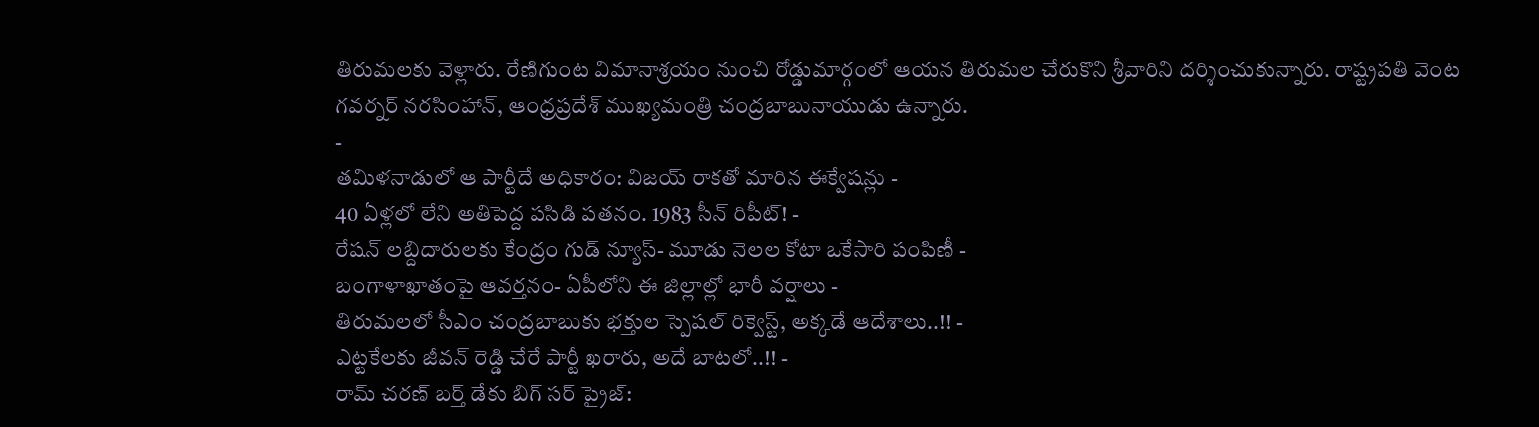తిరుమలకు వెళ్లారు. రేణిగుంట విమానాశ్రయం నుంచి రోడ్డుమార్గంలో ఆయన తిరుమల చేరుకొని శ్రీవారిని దర్శించుకున్నారు. రాష్ట్రపతి వెంట గవర్నర్ నరసింహాన్, ఆంధ్రప్రదేశ్ ముఖ్యమంత్రి చంద్రబాబునాయుడు ఉన్నారు.
-
తమిళనాడులో ఆ పార్టీదే అధికారం: విజయ్ రాకతో మారిన ఈక్వేషన్లు -
40 ఏళ్లలో లేని అతిపెద్ద పసిడి పతనం. 1983 సీన్ రిపీట్! -
రేషన్ లబ్దిదారులకు కేంద్రం గుడ్ న్యూస్- మూడు నెలల కోటా ఒకేసారి పంపిణీ -
బంగాళాఖాతంపై ఆవర్తనం- ఏపీలోని ఈ జిల్లాల్లో భారీ వర్షాలు -
తిరుమలలో సీఎం చంద్రబాబుకు భక్తుల స్పెషల్ రిక్వెస్ట్, అక్కడే ఆదేశాలు..!! -
ఎట్టకేలకు జీవన్ రెడ్డి చేరే పార్టీ ఖరారు, అదే బాటలో..!! -
రామ్ చరణ్ బర్త్ డేకు బిగ్ సర్ ప్రైజ్: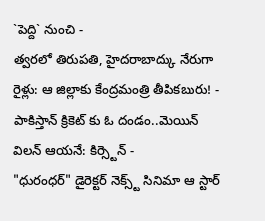`పెద్ది` నుంచి -
త్వరలో తిరుపతి, హైదరాబాద్కు నేరుగా రైళ్లు: ఆ జిల్లాకు కేంద్రమంత్రి తీపికబురు! -
పాకిస్తాన్ క్రికెట్ కు ఓ దండం..మెయిన్ విలన్ ఆయనే: కిర్స్టెన్ -
"ధురంధర్" డైరెక్టర్ నెక్స్ట్ సినిమా ఆ స్టార్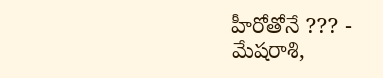హీరోతోనే ??? -
మేషరాశి,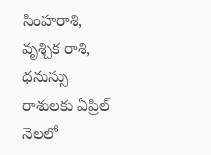సింహరాశి, వృశ్చిక రాశి, ధనుస్సు రాశులకు ఏప్రిల్ నెలలో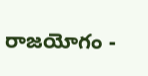రాజయోగం -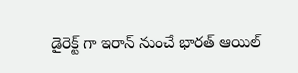డైరెక్ట్ గా ఇరాన్ నుంచే భారత్ ఆయిల్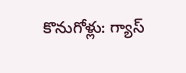కొనుగోళ్లు: గ్యాస్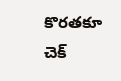కొరతకూ చెక్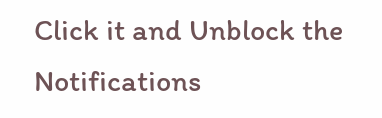Click it and Unblock the Notifications